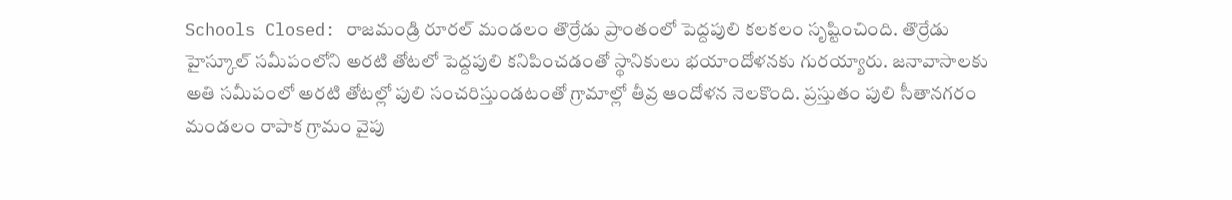Schools Closed: రాజమండ్రి రూరల్ మండలం తొర్రేడు ప్రాంతంలో పెద్దపులి కలకలం సృష్టించింది. తొర్రేడు హైస్కూల్ సమీపంలోని అరటి తోటలో పెద్దపులి కనిపించడంతో స్థానికులు భయాందోళనకు గురయ్యారు. జనావాసాలకు అతి సమీపంలో అరటి తోటల్లో పులి సంచరిస్తుండటంతో గ్రామాల్లో తీవ్ర ఆందోళన నెలకొంది. ప్రస్తుతం పులి సీతానగరం మండలం రాపాక గ్రామం వైపు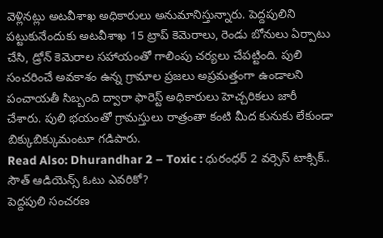వెళ్లినట్లు అటవీశాఖ అధికారులు అనుమానిస్తున్నారు. పెద్దపులిని పట్టుకునేందుకు అటవీశాఖ 15 ట్రాప్ కెమెరాలు, రెండు బోనులు ఏర్పాటు చేసి, డ్రోన్ కెమెరాల సహాయంతో గాలింపు చర్యలు చేపట్టింది. పులి సంచరించే అవకాశం ఉన్న గ్రామాల ప్రజలు అప్రమత్తంగా ఉండాలని పంచాయతీ సిబ్బంది ద్వారా ఫారెస్ట్ అధికారులు హెచ్చరికలు జారీ చేశారు. పులి భయంతో గ్రామస్తులు రాత్రంతా కంటి మీద కునుకు లేకుండా బిక్కుబిక్కుమంటూ గడిపారు.
Read Also: Dhurandhar 2 – Toxic : ధురంధర్ 2 వర్సెస్ టాక్సిక్.. సౌత్ ఆడియెన్స్ ఓటు ఎవరికో?
పెద్దపులి సంచరణ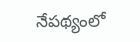నేపథ్యంలో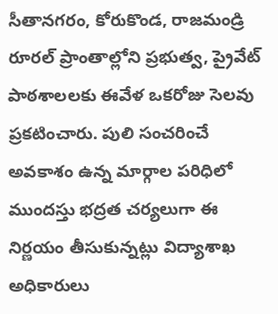సీతానగరం, కోరుకొండ, రాజమండ్రి రూరల్ ప్రాంతాల్లోని ప్రభుత్వ, ప్రైవేట్ పాఠశాలలకు ఈవేళ ఒకరోజు సెలవు ప్రకటించారు. పులి సంచరించే అవకాశం ఉన్న మార్గాల పరిధిలో ముందస్తు భద్రత చర్యలుగా ఈ నిర్ణయం తీసుకున్నట్లు విద్యాశాఖ అధికారులు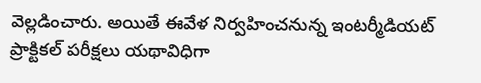వెల్లడించారు. అయితే ఈవేళ నిర్వహించనున్న ఇంటర్మీడియట్ ప్రాక్టికల్ పరీక్షలు యథావిధిగా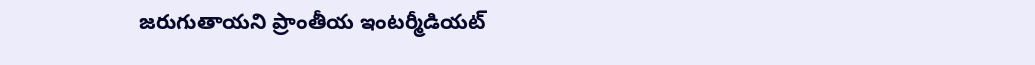జరుగుతాయని ప్రాంతీయ ఇంటర్మీడియట్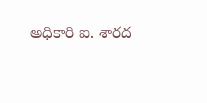అధికారి ఐ. శారద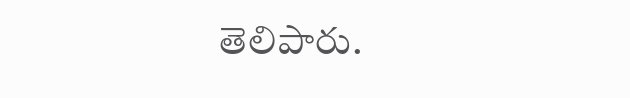తెలిపారు.